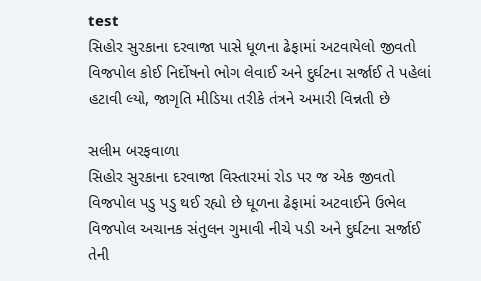test
સિહોર સુરકાના દરવાજા પાસે ધૂળના ઢેફામાં અટવાયેલો જીવતો વિજપોલ કોઈ નિર્દોષનો ભોગ લેવાઈ અને દુર્ઘટના સર્જાઈ તે પહેલાં હટાવી લ્યો, જાગૃતિ મીડિયા તરીકે તંત્રને અમારી વિન્નતી છે

સલીમ બરફવાળા
સિહોર સુરકાના દરવાજા વિસ્તારમાં રોડ પર જ એક જીવતો વિજપોલ પડુ પડુ થઈ રહ્યો છે ધૂળના ઢેફામાં અટવાઈને ઉભેલ વિજપોલ અચાનક સંતુલન ગુમાવી નીચે પડી અને દુર્ઘટના સર્જાઈ તેની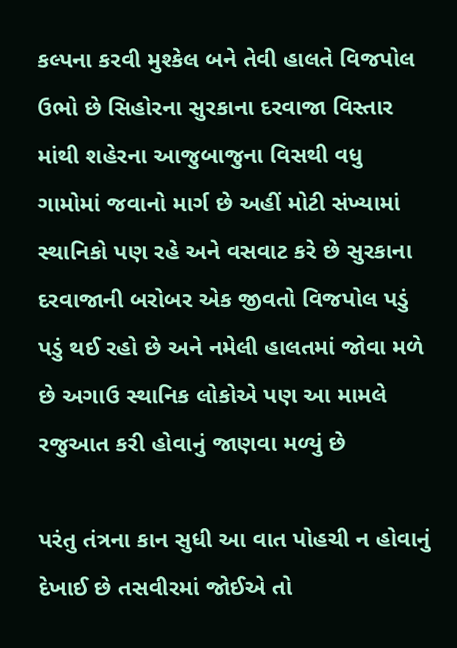કલ્પના કરવી મુશ્કેલ બને તેવી હાલતે વિજપોલ ઉભો છે સિહોરના સુરકાના દરવાજા વિસ્તાર માંથી શહેરના આજુબાજુના વિસથી વધુ ગામોમાં જવાનો માર્ગ છે અહીં મોટી સંખ્યામાં સ્થાનિકો પણ રહે અને વસવાટ કરે છે સુરકાના દરવાજાની બરોબર એક જીવતો વિજપોલ પડું પડું થઈ રહો છે અને નમેલી હાલતમાં જોવા મળે છે અગાઉ સ્થાનિક લોકોએ પણ આ મામલે રજુઆત કરી હોવાનું જાણવા મળ્યું છે

પરંતુ તંત્રના કાન સુધી આ વાત પોહચી ન હોવાનું દેખાઈ છે તસવીરમાં જોઈએ તો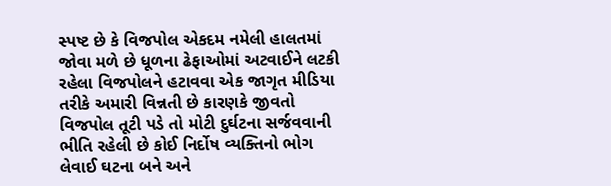સ્પષ્ટ છે કે વિજપોલ એકદમ નમેલી હાલતમાં જોવા મળે છે ધૂળના ઢેફાઓમાં અટવાઈને લટકી રહેલા વિજપોલને હટાવવા એક જાગૃત મીડિયા તરીકે અમારી વિન્નતી છે કારણકે જીવતો વિજપોલ તૂટી પડે તો મોટી દુર્ઘટના સર્જવવાની ભીતિ રહેલી છે કોઈ નિર્દોષ વ્યક્તિનો ભોગ લેવાઈ ઘટના બને અને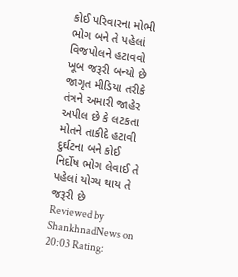કોઈ પરિવારના મોભી ભોગ બને તે પહેલાં વિજપોલને હટાવવો ખૂબ જરૂરી બન્યો છે જાગૃત મીડિયા તરીકે તંત્રને અમારી જાહેર અપીલ છે કે લટકતા મોતને તાકીદે હટાવી દુર્ઘટના બને કોઈ નિર્દોષ ભોગ લેવાઈ તે પહેલાં યોગ્ય થાય તે જરૂરી છે
Reviewed by ShankhnadNews on 20:03 Rating: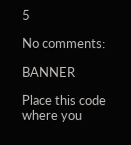5

No comments:

BANNER

Place this code where you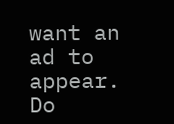want an ad to appear. Do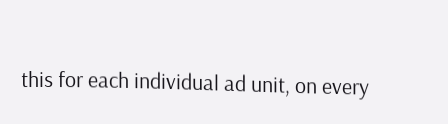this for each individual ad unit, on every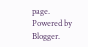page.
Powered by Blogger.